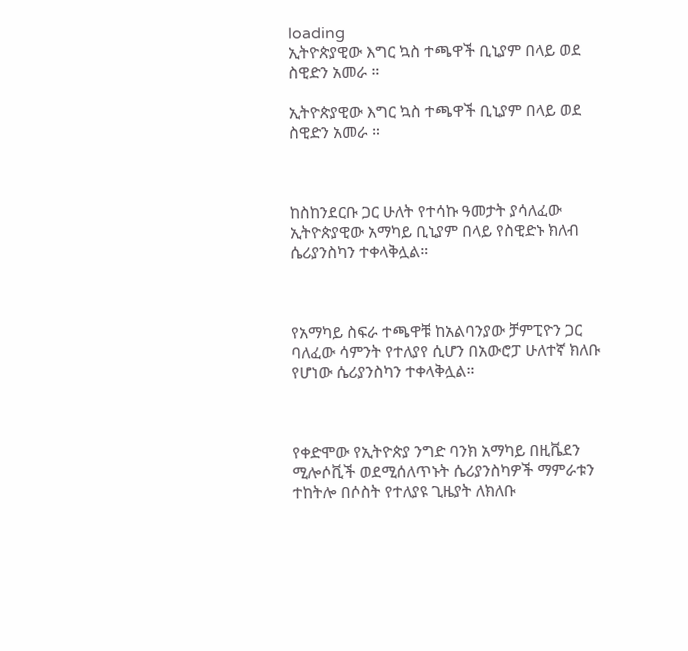loading
ኢትዮጵያዊው እግር ኳስ ተጫዋች ቢኒያም በላይ ወደ ስዊድን አመራ ።

ኢትዮጵያዊው እግር ኳስ ተጫዋች ቢኒያም በላይ ወደ ስዊድን አመራ ።



ከስከንደርቡ ጋር ሁለት የተሳኩ ዓመታት ያሳለፈው ኢትዮጵያዊው አማካይ ቢኒያም በላይ የስዊድኑ ክለብ ሴሪያንስካን ተቀላቅሏል።



የአማካይ ስፍራ ተጫዋቹ ከአልባንያው ቻምፒዮን ጋር ባለፈው ሳምንት የተለያየ ሲሆን በአውሮፓ ሁለተኛ ክለቡ የሆነው ሴሪያንስካን ተቀላቅሏል።



የቀድሞው የኢትዮጵያ ንግድ ባንክ አማካይ በዚቬደን ሚሎሶቪች ወደሚሰለጥኑት ሴሪያንስካዎች ማምራቱን ተከትሎ በሶስት የተለያዩ ጊዜያት ለክለቡ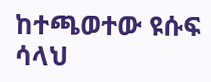ከተጫወተው ዩሱፍ ሳላህ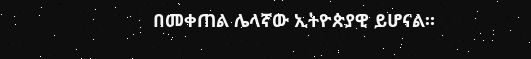በመቀጠል ሌላኛው ኢትዮጵያዊ ይሆናል።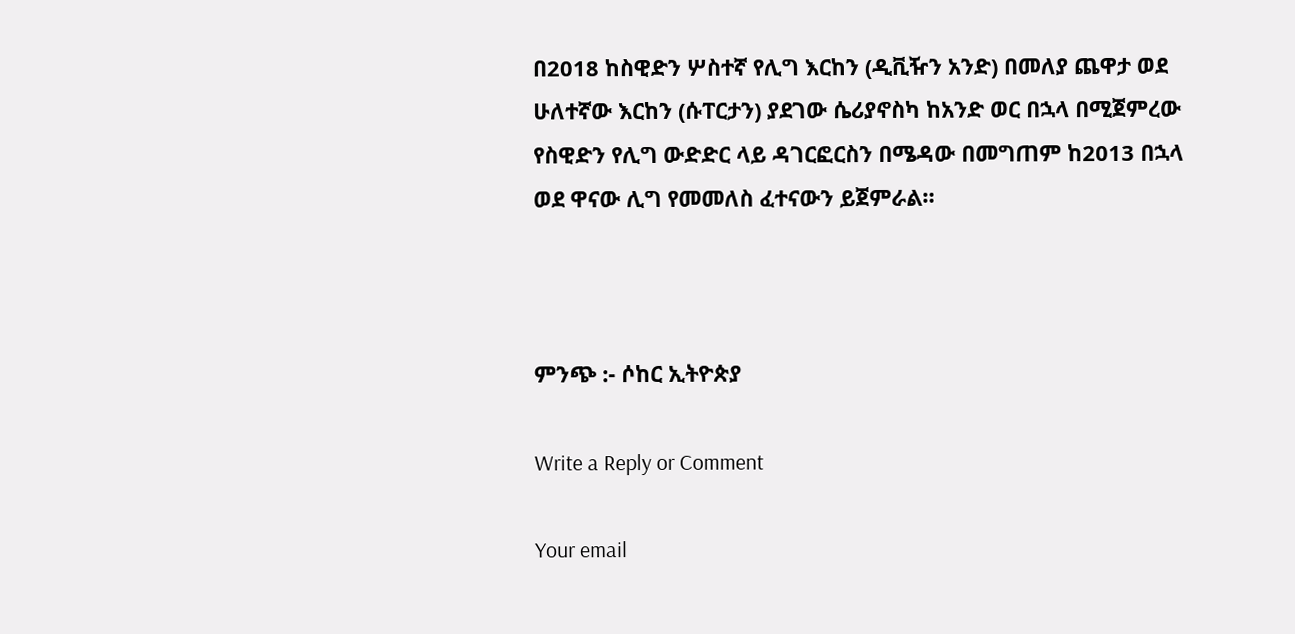በ2018 ከስዊድን ሦስተኛ የሊግ እርከን (ዲቪዥን አንድ) በመለያ ጨዋታ ወደ ሁለተኛው እርከን (ሱፐርታን) ያደገው ሴሪያኖስካ ከአንድ ወር በኋላ በሚጀምረው የስዊድን የሊግ ውድድር ላይ ዳገርፎርስን በሜዳው በመግጠም ከ2013 በኋላ ወደ ዋናው ሊግ የመመለስ ፈተናውን ይጀምራል።



ምንጭ :- ሶከር ኢትዮጵያ

Write a Reply or Comment

Your email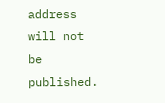address will not be published.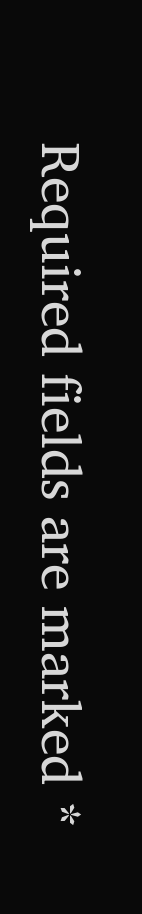Required fields are marked *